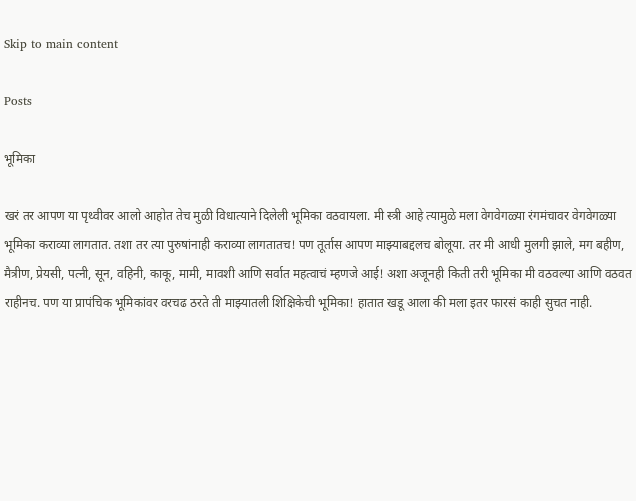Skip to main content

Posts

भूमिका

खरं तर आपण या पृथ्वीवर आलो आहोत तेच मुळी विधात्याने दिलेली भूमिका वठवायला. मी स्त्री आहे त्यामुळे मला वेगवेगळ्या रंगमंचावर वेगवेगळ्या भूमिका कराव्या लागतात. तशा तर त्या पुरुषांनाही कराव्या लागतातच! पण तूर्तास आपण माझ्याबद्दलच बोलूया. तर मी आधी मुलगी झाले, मग बहीण, मैत्रीण, प्रेयसी, पत्नी, सून, वहिनी, काकू, मामी, मावशी आणि सर्वात महत्वाचं म्हणजे आई! अशा अजूनही किती तरी भूमिका मी वठवल्या आणि वठवत राहीनच. पण या प्रापंचिक भूमिकांवर वरचढ ठरते ती माझ्यातली शिक्षिकेची भूमिका! हातात खडू आला की मला इतर फारसं काही सुचत नाही.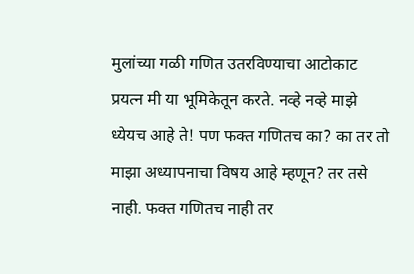मुलांच्या गळी गणित उतरविण्याचा आटोकाट प्रयत्न मी या भूमिकेतून करते. नव्हे नव्हे माझे ध्येयच आहे ते! पण फक्त गणितच का? का तर तो माझा अध्यापनाचा विषय आहे म्हणून? तर तसे नाही. फक्त गणितच नाही तर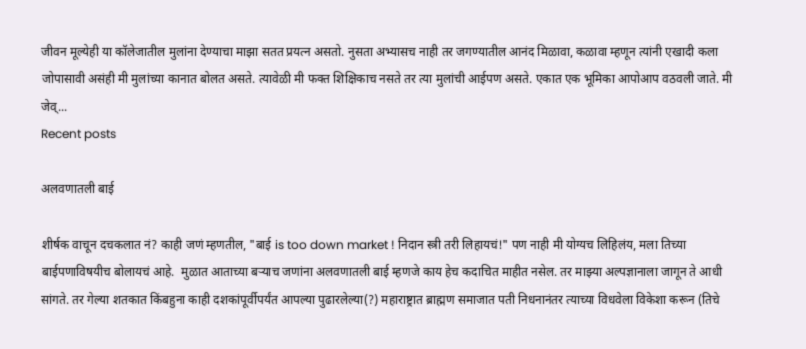जीवन मूल्येही या कॉलेजातील मुलांना देण्याचा माझा सतत प्रयत्न असतो. नुसता अभ्यासच नाही तर जगण्यातील आनंद मिळावा, कळावा म्हणून त्यांनी एखादी कला जोपासावी असंही मी मुलांच्या कानात बोलत असते. त्यावेळी मी फक्त शिक्षिकाच नसते तर त्या मुलांची आईपण असते. एकात एक भूमिका आपोआप वठवली जाते. मी जेव्...
Recent posts

अलवणातली बाई

शीर्षक वाचून दचकलात नं? काही जणं म्हणतील, "बाई is too down market ! निदान स्त्री तरी लिहायचं!" पण नाही मी योग्यच लिहिलंय, मला तिच्या बाईपणाविषयीच बोलायचं आहे.  मुळात आताच्या बऱ्याच जणांना अलवणातली बाई म्हणजे काय हेच कदाचित माहीत नसेल. तर माझ्या अल्पज्ञानाला जागून ते आधी सांगते. तर गेल्या शतकात किंबहुना काही दशकांपूर्वीपर्यंत आपल्या पुढारलेल्या(?) महाराष्ट्रात ब्राह्मण समाजात पती निधनानंतर त्याच्या विधवेला विकेशा करून (तिचे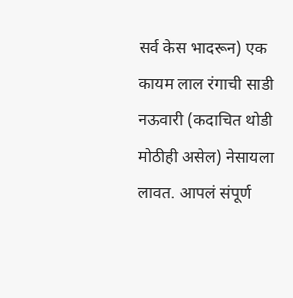सर्व केस भादरून) एक कायम लाल रंगाची साडी नऊवारी (कदाचित थोडी मोठीही असेल) नेसायला लावत. आपलं संपूर्ण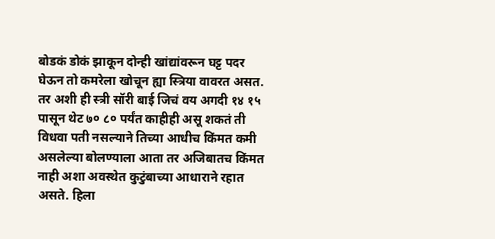बोडकं डोकं झाकून दोन्ही खांद्यांवरून घट्ट पदर घेऊन तो कमरेला खोचून ह्या स्त्रिया वावरत असत.  तर अशी ही स्त्री सॉरी बाई जिचं वय अगदी १४ १५ पासून थेट ७० ८० पर्यंत काहीही असू शकतं ती विधवा पती नसल्याने तिच्या आधीच किंमत कमी असलेल्या बोलण्याला आता तर अजिबातच किंमत नाही अशा अवस्थेत कुटुंबाच्या आधाराने रहात असते. हिला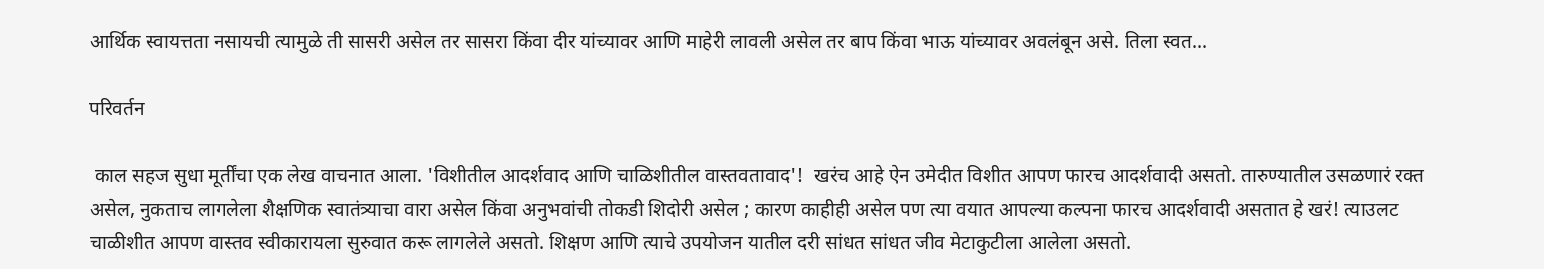आर्थिक स्वायत्तता नसायची त्यामुळे ती सासरी असेल तर सासरा किंवा दीर यांच्यावर आणि माहेरी लावली असेल तर बाप किंवा भाऊ यांच्यावर अवलंबून असे. तिला स्वत...

परिवर्तन

 काल सहज सुधा मूर्तींचा एक लेख वाचनात आला. 'विशीतील आदर्शवाद आणि चाळिशीतील वास्तवतावाद'!  खरंच आहे ऐन उमेदीत विशीत आपण फारच आदर्शवादी असतो. तारुण्यातील उसळणारं रक्त असेल, नुकताच लागलेला शैक्षणिक स्वातंत्र्याचा वारा असेल किंवा अनुभवांची तोकडी शिदोरी असेल ; कारण काहीही असेल पण त्या वयात आपल्या कल्पना फारच आदर्शवादी असतात हे खरं! त्याउलट चाळीशीत आपण वास्तव स्वीकारायला सुरुवात करू लागलेले असतो. शिक्षण आणि त्याचे उपयोजन यातील दरी सांधत सांधत जीव मेटाकुटीला आलेला असतो.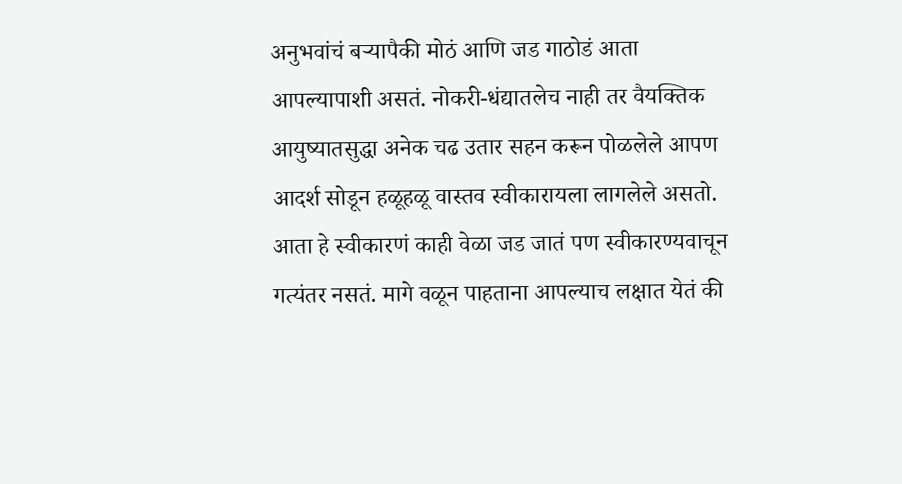अनुभवांचं बऱ्यापैकी मोठं आणि जड गाठोडं आता आपल्यापाशी असतं. नोकरी-धंद्यातलेच नाही तर वैयक्तिक आयुष्यातसुद्धा अनेक चढ उतार सहन करून पोळलेले आपण आदर्श सोडून हळूहळू वास्तव स्वीकारायला लागलेले असतो. आता हे स्वीकारणं काही वेळा जड जातं पण स्वीकारण्यवाचून गत्यंतर नसतं. मागे वळून पाहताना आपल्याच लक्षात येतं की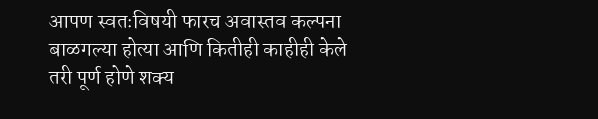आपण स्वतःविषयी फारच अवास्तव कल्पना बाळगल्या होत्या आणि कितीही काहीही केले तरी पूर्ण होणे शक्य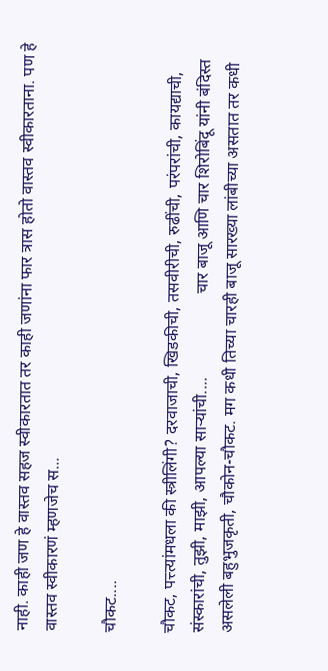नाही. काही जण हे वास्तव सहज स्वीकारतात तर काही जणांना फार त्रास होतो वास्तव स्वीकारताना. पण हे वास्तव स्वीकारणं म्हणजेच स...

चौकट....

चौकट, पत्त्त्यांमधला की स्त्रीलिंगी? दरवाजाची, खिडकीची, तसवीरीची, रुढींची, परंपरांची, कायद्याची, संस्कारांची, तुझी, माझी, आपल्या साऱ्यांची....                    चार बाजू आणि चार शिरोबिंदू यांनी बंदिस्त असलेली बहुभुजकृती, चौकोन-चौकट. मग कधी तिच्या चारही बाजू सारख्या लांबीच्या असतात तर कधी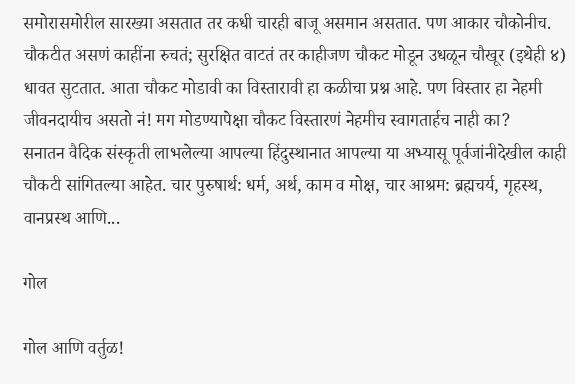समोरासमोरील सारख्या असतात तर कधी चारही बाजू असमान असतात. पण आकार चौकोनीच.                    चौकटीत असणं काहींना रुचतं; सुरक्षित वाटतं तर काहीजण चौकट मोडून उधळून चौखूर (इथेही ४) धावत सुटतात. आता चौकट मोडावी का विस्तारावी हा कळीचा प्रश्न आहे. पण विस्तार हा नेहमी जीवनदायीच असतो नं! मग मोडण्यापेक्षा चौकट विस्तारणं नेहमीच स्वागतार्हच नाही का?                    सनातन वैदिक संस्कृती लाभलेल्या आपल्या हिंदुस्थानात आपल्या या अभ्यासू पूर्वजांनीदेखील काही चौकटी सांगितल्या आहेत. चार पुरुषार्थ: धर्म, अर्थ, काम व मोक्ष, चार आश्रम: ब्रह्मचर्य, गृहस्थ, वानप्रस्थ आणि...

गोल

गोल आणि वर्तुळ!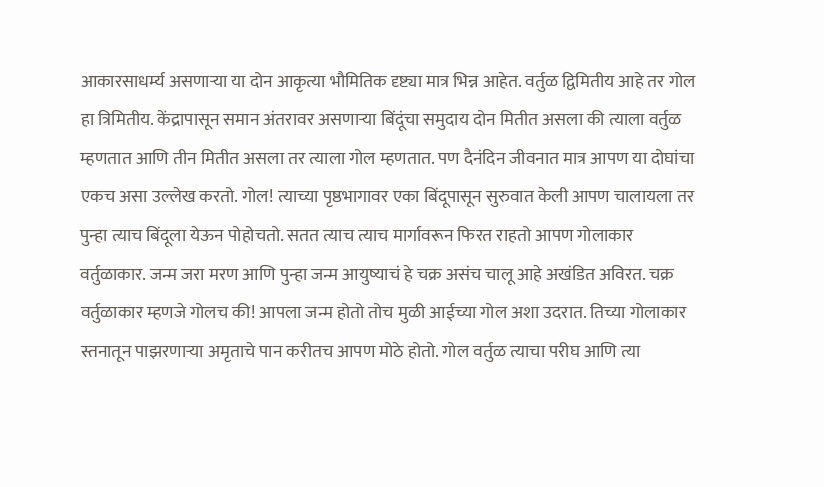आकारसाधर्म्य असणाऱ्या या दोन आकृत्या भौमितिक दृष्ट्या मात्र भिन्न आहेत. वर्तुळ द्विमितीय आहे तर गोल हा त्रिमितीय. केंद्रापासून समान अंतरावर असणाऱ्या बिंदूंचा समुदाय दोन मितीत असला की त्याला वर्तुळ म्हणतात आणि तीन मितीत असला तर त्याला गोल म्हणतात. पण दैनंदिन जीवनात मात्र आपण या दोघांचा एकच असा उल्लेख करतो. गोल! त्याच्या पृष्ठभागावर एका बिंदूपासून सुरुवात केली आपण चालायला तर पुन्हा त्याच बिंदूला येऊन पोहोचतो. सतत त्याच त्याच मार्गावरून फिरत राहतो आपण गोलाकार वर्तुळाकार. जन्म जरा मरण आणि पुन्हा जन्म आयुष्याचं हे चक्र असंच चालू आहे अखंडित अविरत. चक्र वर्तुळाकार म्हणजे गोलच की! आपला जन्म होतो तोच मुळी आईच्या गोल अशा उदरात. तिच्या गोलाकार स्तनातून पाझरणाऱ्या अमृताचे पान करीतच आपण मोठे होतो. गोल वर्तुळ त्याचा परीघ आणि त्या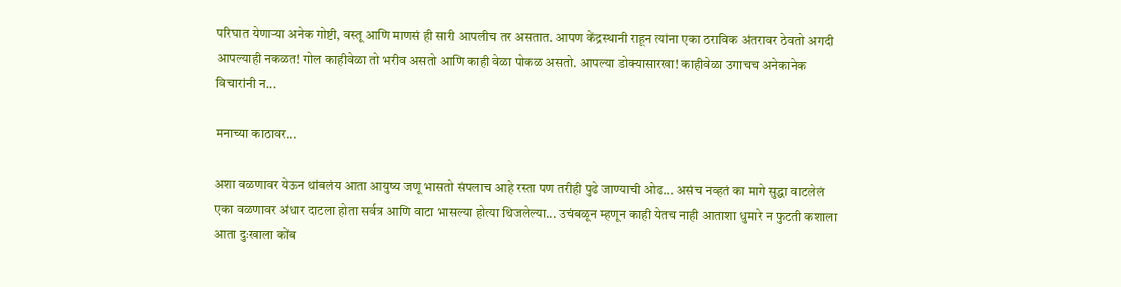परिघात येणाऱ्या अनेक गोष्टी, वस्तू आणि माणसं ही सारी आपलीच तर असतात. आपण केंद्रस्थानी राहून त्यांना एका ठराविक अंतरावर ठेवतो अगदी आपल्याही नकळत! गोल काहीवेळा तो भरीव असतो आणि काही वेळा पोकळ असतो. आपल्या डोक्यासारखा! काहीवेळा उगाचच अनेकानेक विचारांनी न...

मनाच्या काठावर...

अशा वळणावर येऊन थांबलंय आता आयुष्य जणू भासतो संपलाच आहे रस्ता पण तरीही पुढे जाण्याची ओढ... असंच नव्हतं का मागे सुद्धा वाटलेलं एका वळणावर अंधार दाटला होता सर्वत्र आणि वाटा भासल्या होत्या थिजलेल्या... उचंबळून म्हणून काही येतच नाही आताशा धुमारे न फुटती कशाला आता दुःखाला कोंब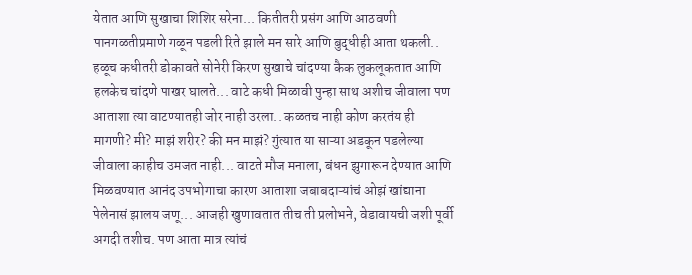येतात आणि सुखाचा शिशिर सरेना... कितीतरी प्रसंग आणि आठवणी पानगळतीप्रमाणे गळून पडली रिते झाले मन सारे आणि बुद्धीही आता थकली.. हळूच कधीतरी डोकावते सोनेरी किरण सुखाचे चांदण्या कैक लुकलूकतात आणि हलकेच चांदणे पाखर घालते... वाटे कधी मिळावी पुन्हा साथ अशीच जीवाला पण आताशा त्या वाटण्यातही जोर नाही उरला.. कळतच नाही कोण करतंय ही मागणी? मी? माझं शरीर? की मन माझं? गुंत्यात या साऱ्या अडकून पडलेल्या जीवाला काहीच उमजत नाही... वाटते मौज मनाला, बंधन झुगारून देण्यात आणि मिळवण्यात आनंद उपभोगाचा कारण आताशा जबाबदाऱ्यांचं ओझं खांद्याना पेलेनासं झालय जणू... आजही खुणावतात तीच ती प्रलोभने, वेडावायची जशी पूर्वी अगदी तशीच. पण आता मात्र त्यांचं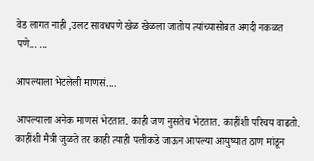वेड लागत नाही ,उलट सावधपणे खेळ खेळला जातोय त्यांच्यासोबत अगदी नकळत पणे... ...

आपल्याला भेटलेली माणसं....

आपल्याला अनेक माणसं भेटतात. काही जण नुसतेच भेटतात. काहींशी परिचय वाढतो. काहींशी मैत्री जुळते तर काही त्याही पलीकडे जाऊन आपल्या आयुष्यात ठाण मांडून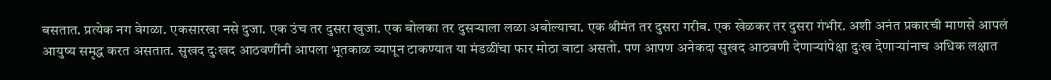बसतात. प्रत्येक नग वेगळा. एकसारखा नसे दुजा. एक उंच तर दुसरा खुजा. एक बोलका तर दुसऱ्याला लळा अबोल्याचा. एक श्रीमंत तर दुसरा गरीब. एक खेळकर तर दुसरा गंभीर. अशी अनंत प्रकारची माणसे आपलं आयुष्य समृद्ध करत असतात. सुखद दुःखद आठवणींनी आपला भूतकाळ व्यापून टाकण्यात या मंडळींचा फार मोठा वाटा असतो. पण आपण अनेकदा सुखद आठवणी देणाऱ्यांपेक्षा दुःख देणाऱ्यांनाच अधिक लक्षात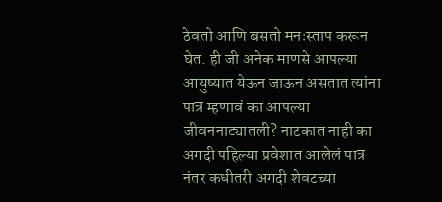ठेवतो आणि बसतो मनःस्ताप करून घेत. ही जी अनेक माणसे आपल्या आयुष्यात येऊन जाऊन असतात त्यांना पात्र म्हणावं का आपल्या जीवननाट्यातली? नाटकात नाही का अगदी पहिल्या प्रवेशात आलेलं पात्र नंतर कधीतरी अगदी शेवटच्या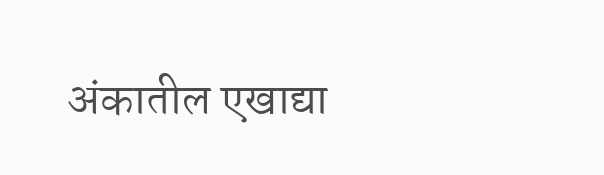अंकातील एखाद्या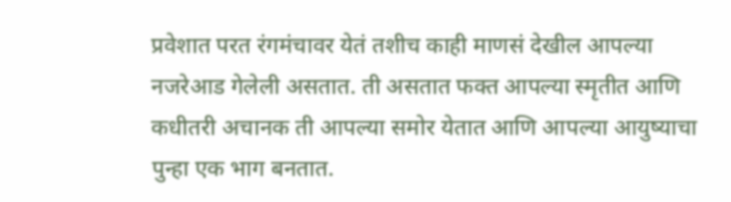प्रवेशात परत रंगमंचावर येतं तशीच काही माणसं देखील आपल्या नजरेआड गेलेली असतात. ती असतात फक्त आपल्या स्मृतीत आणि कधीतरी अचानक ती आपल्या समोर येतात आणि आपल्या आयुष्याचा पुन्हा एक भाग बनतात.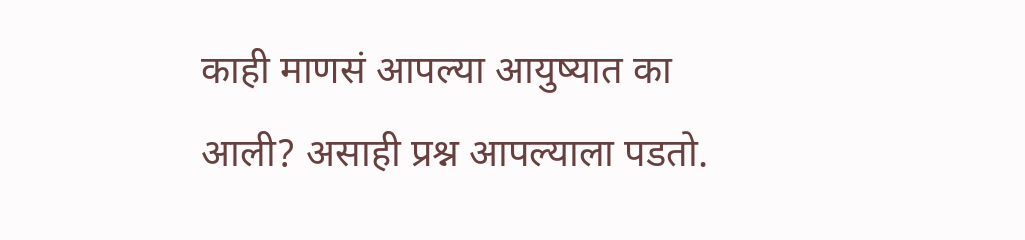काही माणसं आपल्या आयुष्यात का आली? असाही प्रश्न आपल्याला पडतो.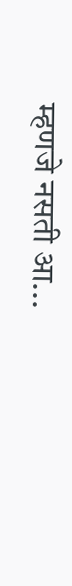म्हणजे नसती आ...